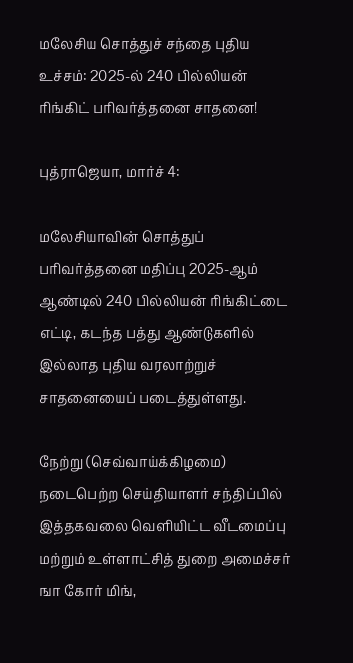மலேசிய சொத்துச் சந்தை புதிய உச்சம்: 2025-ல் 240 பில்லியன் ரிங்கிட் பரிவர்த்தனை சாதனை!

புத்ராஜெயா, மார்ச் 4:

மலேசியாவின் சொத்துப் பரிவர்த்தனை மதிப்பு 2025-ஆம் ஆண்டில் 240 பில்லியன் ரிங்கிட்டை எட்டி, கடந்த பத்து ஆண்டுகளில் இல்லாத புதிய வரலாற்றுச் சாதனையைப் படைத்துள்ளது.

நேற்று (செவ்வாய்க்கிழமை) நடைபெற்ற செய்தியாளர் சந்திப்பில் இத்தகவலை வெளியிட்ட வீடமைப்பு மற்றும் உள்ளாட்சித் துறை அமைச்சர் ஙா கோர் மிங்,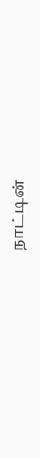நாட்டின்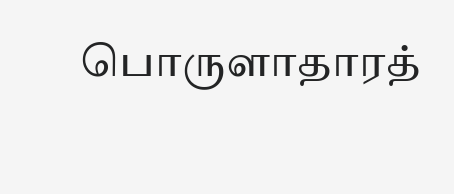பொருளாதாரத்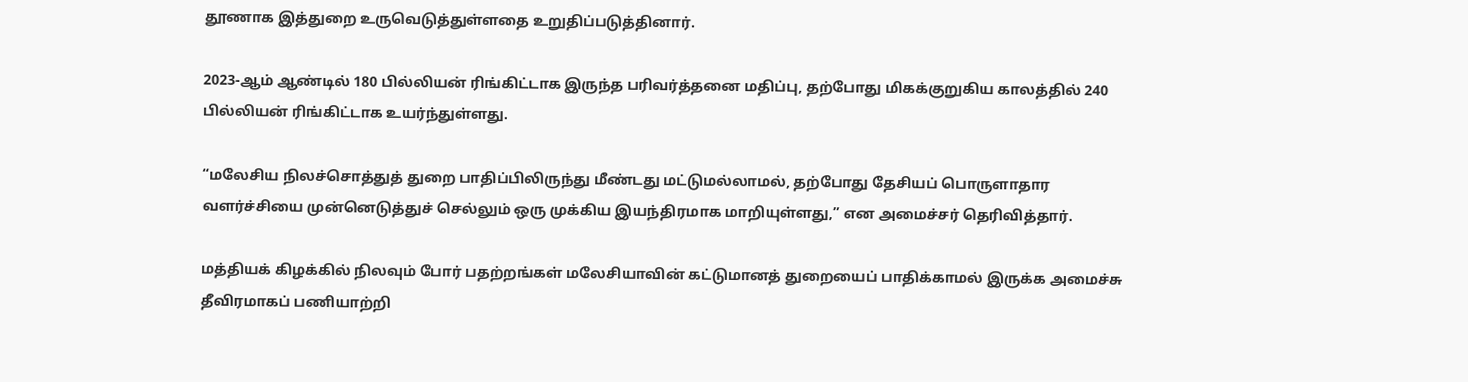தூணாக இத்துறை உருவெடுத்துள்ளதை உறுதிப்படுத்தினார்.

2023-ஆம் ஆண்டில் 180 பில்லியன் ரிங்கிட்டாக இருந்த பரிவர்த்தனை மதிப்பு, தற்போது மிகக்குறுகிய காலத்தில் 240 பில்லியன் ரிங்கிட்டாக உயர்ந்துள்ளது.

“மலேசிய நிலச்சொத்துத் துறை பாதிப்பிலிருந்து மீண்டது மட்டுமல்லாமல், தற்போது தேசியப் பொருளாதார வளர்ச்சியை முன்னெடுத்துச் செல்லும் ஒரு முக்கிய இயந்திரமாக மாறியுள்ளது,” என அமைச்சர் தெரிவித்தார்.

மத்தியக் கிழக்கில் நிலவும் போர் பதற்றங்கள் மலேசியாவின் கட்டுமானத் துறையைப் பாதிக்காமல் இருக்க அமைச்சு தீவிரமாகப் பணியாற்றி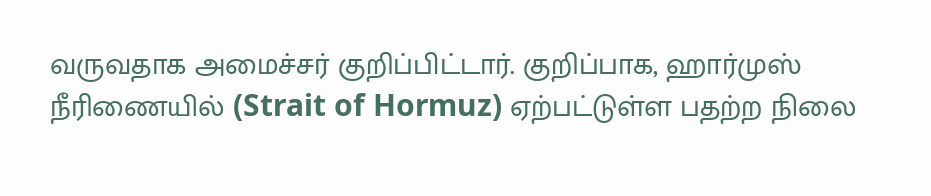வருவதாக அமைச்சர் குறிப்பிட்டார். குறிப்பாக, ஹார்முஸ் நீரிணையில் (Strait of Hormuz) ஏற்பட்டுள்ள பதற்ற நிலை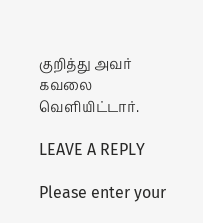குறித்து அவர் கவலை வெளியிட்டார்.

LEAVE A REPLY

Please enter your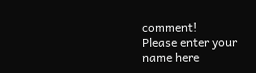comment!
Please enter your name here